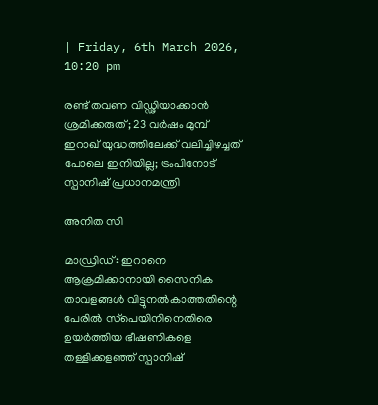| Friday, 6th March 2026, 10:20 pm

രണ്ട് തവണ വിഡ്ഢിയാക്കാന്‍ ശ്രമിക്കരുത്; 23 വര്‍ഷം മുമ്പ് ഇറാഖ് യുദ്ധത്തിലേക്ക് വലിച്ചിഴച്ചത് പോലെ ഇനിയില്ല; ട്രംപിനോട് സ്പാനിഷ് പ്രധാനമന്ത്രി

അനിത സി

മാഡ്രിഡ്: ഇറാനെ ആക്രമിക്കാനായി സൈനിക താവളങ്ങള്‍ വിട്ടുനല്‍കാത്തതിന്റെ പേരില്‍ സ്‌പെയിനിനെതിരെ ഉയര്‍ത്തിയ ഭീഷണികളെ തള്ളിക്കളഞ്ഞ് സ്പാനിഷ്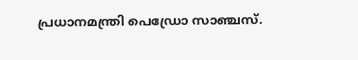പ്രധാനമന്ത്രി പെഡ്രോ സാഞ്ചസ്.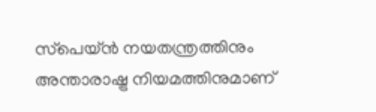സ്‌പെയ്ന്‍ നയതന്ത്രത്തിനും അന്താരാഷ്ട്ര നിയമത്തിനുമാണ്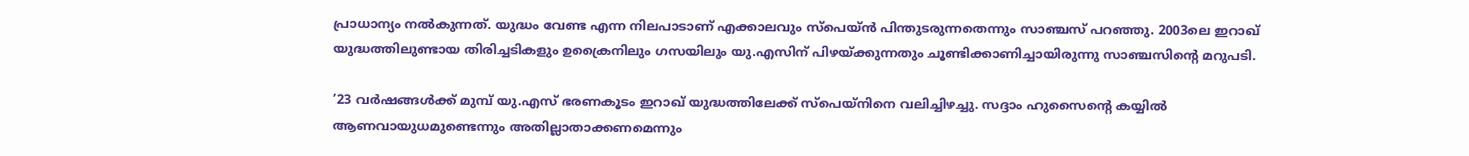പ്രാധാന്യം നല്‍കുന്നത്. യുദ്ധം വേണ്ട എന്ന നിലപാടാണ് എക്കാലവും സ്‌പെയ്ന്‍ പിന്തുടരുന്നതെന്നും സാഞ്ചസ് പറഞ്ഞു. 2003ലെ ഇറാഖ് യുദ്ധത്തിലുണ്ടായ തിരിച്ചടികളും ഉക്രൈനിലും ഗസയിലും യു.എസിന് പിഴയ്ക്കുന്നതും ചൂണ്ടിക്കാണിച്ചായിരുന്നു സാഞ്ചസിന്റെ മറുപടി.

’23 വര്‍ഷങ്ങള്‍ക്ക് മുമ്പ് യു.എസ് ഭരണകൂടം ഇറാഖ് യുദ്ധത്തിലേക്ക് സ്‌പെയ്‌നിനെ വലിച്ചിഴച്ചു. സദ്ദാം ഹുസൈന്റെ കയ്യില്‍ ആണവായുധമുണ്ടെന്നും അതില്ലാതാക്കണമെന്നും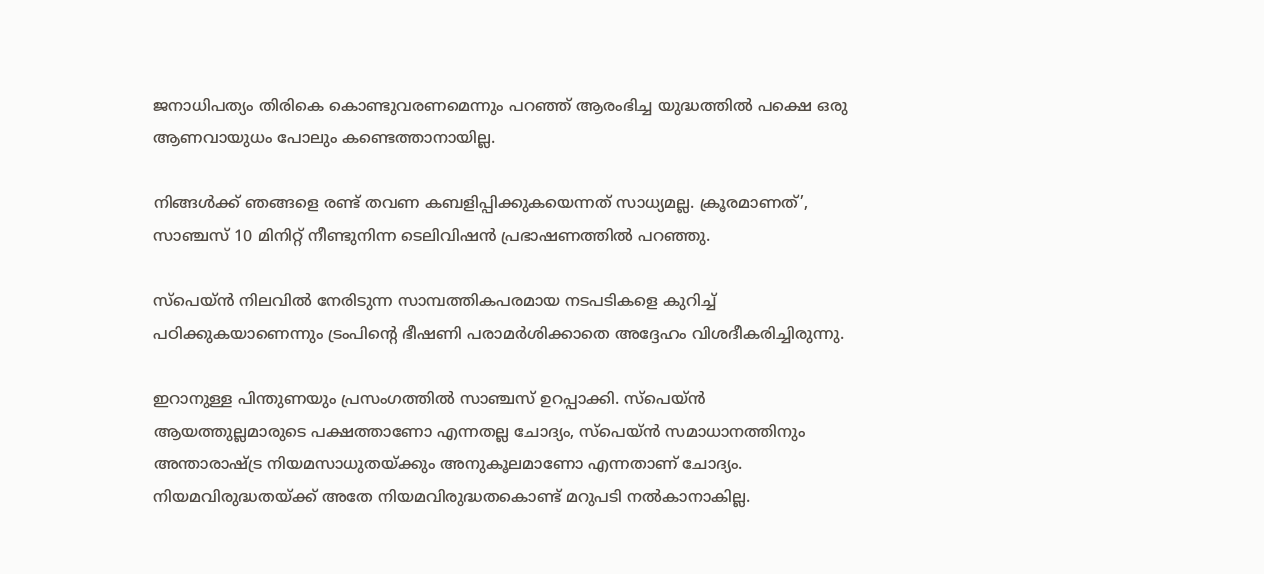ജനാധിപത്യം തിരികെ കൊണ്ടുവരണമെന്നും പറഞ്ഞ് ആരംഭിച്ച യുദ്ധത്തില്‍ പക്ഷെ ഒരു ആണവായുധം പോലും കണ്ടെത്താനായില്ല.

നിങ്ങള്‍ക്ക് ഞങ്ങളെ രണ്ട് തവണ കബളിപ്പിക്കുകയെന്നത് സാധ്യമല്ല. ക്രൂരമാണത്’, സാഞ്ചസ് 10 മിനിറ്റ് നീണ്ടുനിന്ന ടെലിവിഷന്‍ പ്രഭാഷണത്തില്‍ പറഞ്ഞു.

സ്‌പെയ്ന്‍ നിലവില്‍ നേരിടുന്ന സാമ്പത്തികപരമായ നടപടികളെ കുറിച്ച് പഠിക്കുകയാണെന്നും ട്രംപിന്റെ ഭീഷണി പരാമര്‍ശിക്കാതെ അദ്ദേഹം വിശദീകരിച്ചിരുന്നു.

ഇറാനുള്ള പിന്തുണയും പ്രസംഗത്തില്‍ സാഞ്ചസ് ഉറപ്പാക്കി. സ്‌പെയ്ന്‍ ആയത്തുല്ലമാരുടെ പക്ഷത്താണോ എന്നതല്ല ചോദ്യം, സ്‌പെയ്ന്‍ സമാധാനത്തിനും അന്താരാഷ്ട്ര നിയമസാധുതയ്ക്കും അനുകൂലമാണോ എന്നതാണ് ചോദ്യം. നിയമവിരുദ്ധതയ്ക്ക് അതേ നിയമവിരുദ്ധതകൊണ്ട് മറുപടി നല്‍കാനാകില്ല.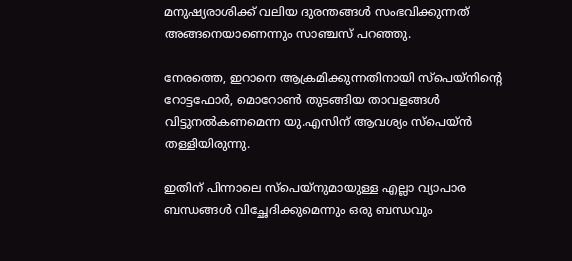മനുഷ്യരാശിക്ക് വലിയ ദുരന്തങ്ങള്‍ സംഭവിക്കുന്നത് അങ്ങനെയാണെന്നും സാഞ്ചസ് പറഞ്ഞു.

നേരത്തെ, ഇറാനെ ആക്രമിക്കുന്നതിനായി സ്‌പെയ്‌നിന്റെ റോട്ടഫോര്‍, മൊറോണ്‍ തുടങ്ങിയ താവളങ്ങള്‍ വിട്ടുനല്‍കണമെന്ന യു.എസിന് ആവശ്യം സ്‌പെയ്ന്‍ തള്ളിയിരുന്നു.

ഇതിന് പിന്നാലെ സ്‌പെയ്‌നുമായുള്ള എല്ലാ വ്യാപാര ബന്ധങ്ങള്‍ വിച്ഛേദിക്കുമെന്നും ഒരു ബന്ധവും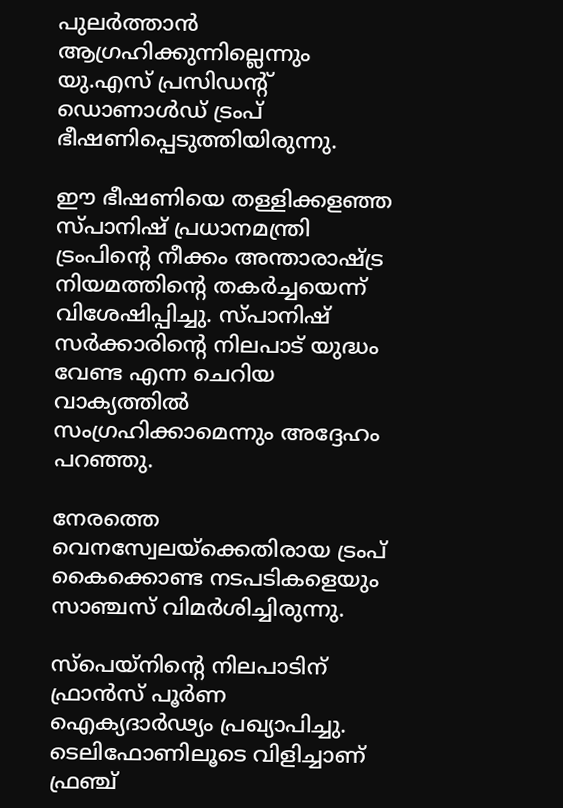പുലര്‍ത്താന്‍ ആഗ്രഹിക്കുന്നില്ലെന്നും യു.എസ് പ്രസിഡന്റ് ഡൊണാള്‍ഡ് ട്രംപ് ഭീഷണിപ്പെടുത്തിയിരുന്നു.

ഈ ഭീഷണിയെ തള്ളിക്കളഞ്ഞ സ്പാനിഷ് പ്രധാനമന്ത്രി ട്രംപിന്റെ നീക്കം അന്താരാഷ്ട്ര നിയമത്തിന്റെ തകര്‍ച്ചയെന്ന് വിശേഷിപ്പിച്ചു. സ്പാനിഷ് സര്‍ക്കാരിന്റെ നിലപാട് യുദ്ധം വേണ്ട എന്ന ചെറിയ വാക്യത്തില്‍ സംഗ്രഹിക്കാമെന്നും അദ്ദേഹം പറഞ്ഞു.

നേരത്തെ വെനസ്വേലയ്‌ക്കെതിരായ ട്രംപ് കൈക്കൊണ്ട നടപടികളെയും സാഞ്ചസ് വിമര്‍ശിച്ചിരുന്നു.

സ്‌പെയ്‌നിന്റെ നിലപാടിന് ഫ്രാന്‍സ് പൂര്‍ണ ഐക്യദാര്‍ഢ്യം പ്രഖ്യാപിച്ചു. ടെലിഫോണിലൂടെ വിളിച്ചാണ് ഫ്രഞ്ച്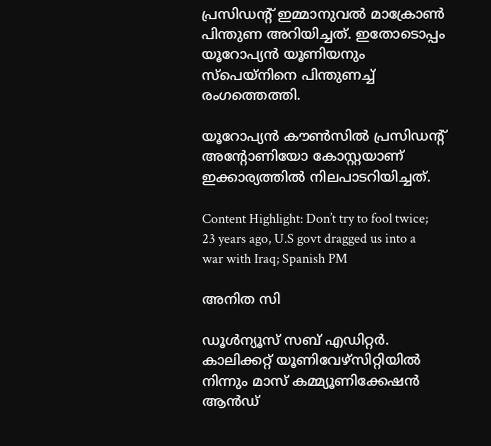പ്രസിഡന്റ് ഇമ്മാനുവല്‍ മാക്രോണ്‍ പിന്തുണ അറിയിച്ചത്. ഇതോടൊപ്പം യൂറോപ്യന്‍ യൂണിയനും സ്‌പെയ്‌നിനെ പിന്തുണച്ച് രംഗത്തെത്തി.

യൂറോപ്യന്‍ കൗണ്‍സില്‍ പ്രസിഡന്റ് അന്റോണിയോ കോസ്റ്റയാണ് ഇക്കാര്യത്തില്‍ നിലപാടറിയിച്ചത്.

Content Highlight: Don’t try to fool twice; 23 years ago, U.S govt dragged us into a war with Iraq; Spanish PM

അനിത സി

ഡൂള്‍ന്യൂസ് സബ് എഡിറ്റര്‍. കാലിക്കറ്റ് യൂണിവേഴ്‌സിറ്റിയില്‍ നിന്നും മാസ് കമ്മ്യൂണിക്കേഷന്‍ ആന്‍ഡ്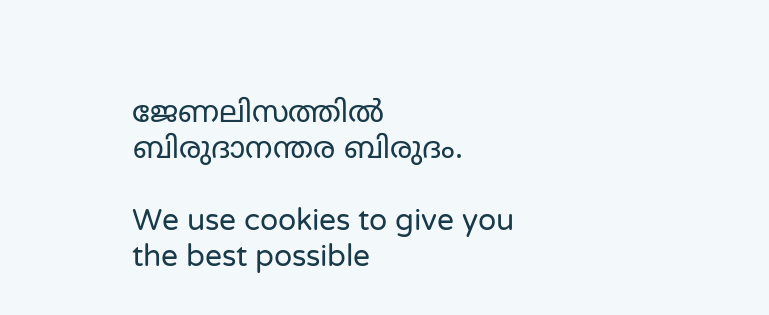ജേണലിസത്തില്‍ ബിരുദാനന്തര ബിരുദം.

We use cookies to give you the best possible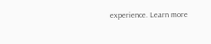experience. Learn more